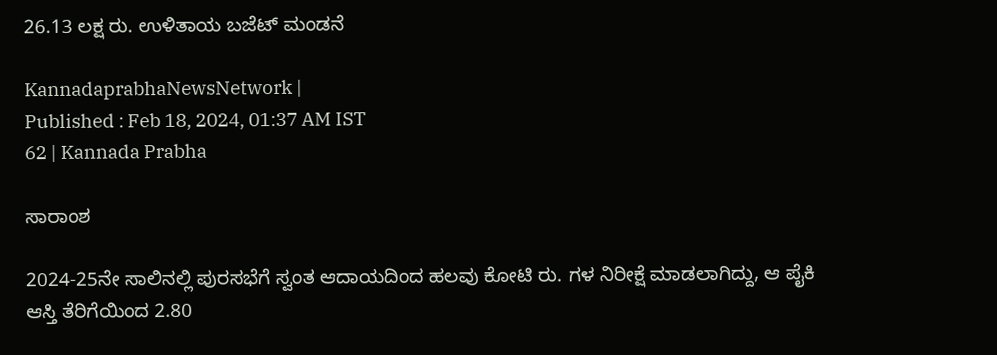26.13 ಲಕ್ಷ ರು. ಉಳಿತಾಯ ಬಜೆಟ್ ಮಂಡನೆ

KannadaprabhaNewsNetwork |
Published : Feb 18, 2024, 01:37 AM IST
62 | Kannada Prabha

ಸಾರಾಂಶ

2024-25ನೇ ಸಾಲಿನಲ್ಲಿ ಪುರಸಭೆಗೆ ಸ್ವಂತ ಆದಾಯದಿಂದ ಹಲವು ಕೋಟಿ ರು. ಗಳ ನಿರೀಕ್ಷೆ ಮಾಡಲಾಗಿದ್ದು, ಆ ಪೈಕಿ ಆಸ್ತಿ ತೆರಿಗೆಯಿಂದ 2.80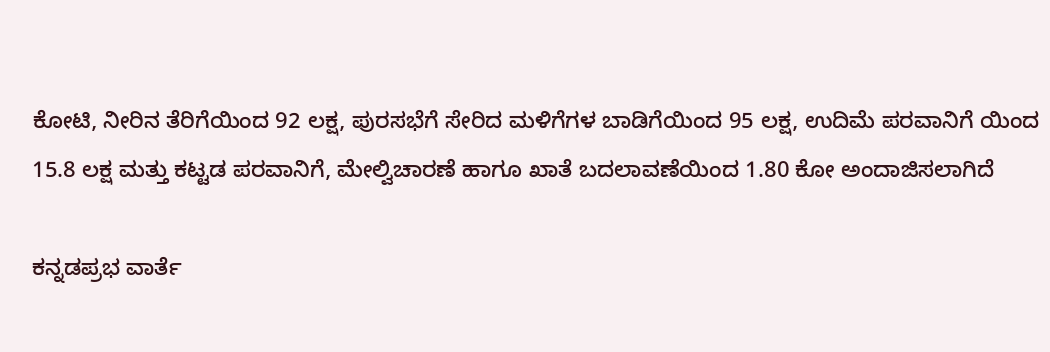ಕೋಟಿ, ನೀರಿನ ತೆರಿಗೆಯಿಂದ 92 ಲಕ್ಷ, ಪುರಸಭೆಗೆ ಸೇರಿದ ಮಳಿಗೆಗಳ ಬಾಡಿಗೆಯಿಂದ 95 ಲಕ್ಷ, ಉದಿಮೆ ಪರವಾನಿಗೆ ಯಿಂದ 15.8 ಲಕ್ಷ ಮತ್ತು ಕಟ್ಟಡ ಪರವಾನಿಗೆ, ಮೇಲ್ವಿಚಾರಣೆ ಹಾಗೂ ಖಾತೆ ಬದಲಾವಣೆಯಿಂದ 1.80 ಕೋ ಅಂದಾಜಿಸಲಾಗಿದೆ

ಕನ್ನಡಪ್ರಭ ವಾರ್ತೆ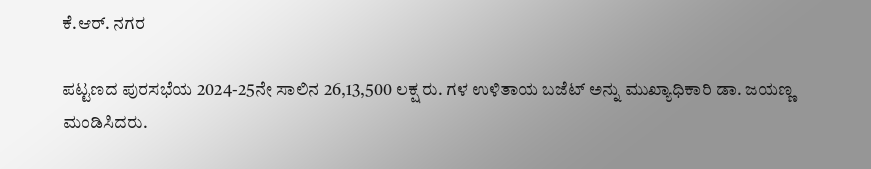ಕೆ.ಆರ್. ನಗರ

ಪಟ್ಟಣದ ಪುರಸಭೆಯ 2024-25ನೇ ಸಾಲಿನ 26,13,500 ಲಕ್ಷ ರು. ಗಳ ಉಳಿತಾಯ ಬಜೆಟ್ ಅನ್ನು ಮುಖ್ಯಾಧಿಕಾರಿ ಡಾ. ಜಯಣ್ಣ ಮಂಡಿಸಿದರು.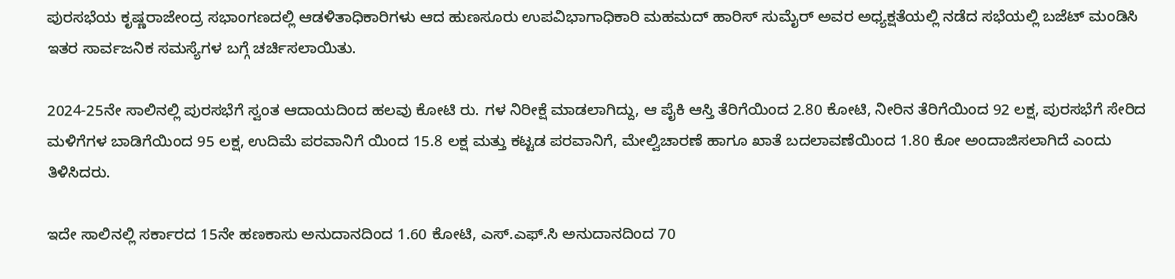ಪುರಸಭೆಯ ಕೃಷ್ಣರಾಜೇಂದ್ರ ಸಭಾಂಗಣದಲ್ಲಿ ಆಡಳಿತಾಧಿಕಾರಿಗಳು ಆದ ಹುಣಸೂರು ಉಪವಿಭಾಗಾಧಿಕಾರಿ ಮಹಮದ್ ಹಾರಿಸ್ ಸುಮೈರ್ ಅವರ ಅಧ್ಯಕ್ಷತೆಯಲ್ಲಿ ನಡೆದ ಸಭೆಯಲ್ಲಿ ಬಜೆಟ್ ಮಂಡಿಸಿ ಇತರ ಸಾರ್ವಜನಿಕ ಸಮಸ್ಯೆಗಳ ಬಗ್ಗೆ ಚರ್ಚಿಸಲಾಯಿತು.

2024-25ನೇ ಸಾಲಿನಲ್ಲಿ ಪುರಸಭೆಗೆ ಸ್ವಂತ ಆದಾಯದಿಂದ ಹಲವು ಕೋಟಿ ರು. ಗಳ ನಿರೀಕ್ಷೆ ಮಾಡಲಾಗಿದ್ದು, ಆ ಪೈಕಿ ಆಸ್ತಿ ತೆರಿಗೆಯಿಂದ 2.80 ಕೋಟಿ, ನೀರಿನ ತೆರಿಗೆಯಿಂದ 92 ಲಕ್ಷ, ಪುರಸಭೆಗೆ ಸೇರಿದ ಮಳಿಗೆಗಳ ಬಾಡಿಗೆಯಿಂದ 95 ಲಕ್ಷ, ಉದಿಮೆ ಪರವಾನಿಗೆ ಯಿಂದ 15.8 ಲಕ್ಷ ಮತ್ತು ಕಟ್ಟಡ ಪರವಾನಿಗೆ, ಮೇಲ್ವಿಚಾರಣೆ ಹಾಗೂ ಖಾತೆ ಬದಲಾವಣೆಯಿಂದ 1.80 ಕೋ ಅಂದಾಜಿಸಲಾಗಿದೆ ಎಂದು ತಿಳಿಸಿದರು.

ಇದೇ ಸಾಲಿನಲ್ಲಿ ಸರ್ಕಾರದ 15ನೇ ಹಣಕಾಸು ಅನುದಾನದಿಂದ 1.60 ಕೋಟಿ, ಎಸ್.ಎಫ್.ಸಿ ಅನುದಾನದಿಂದ 70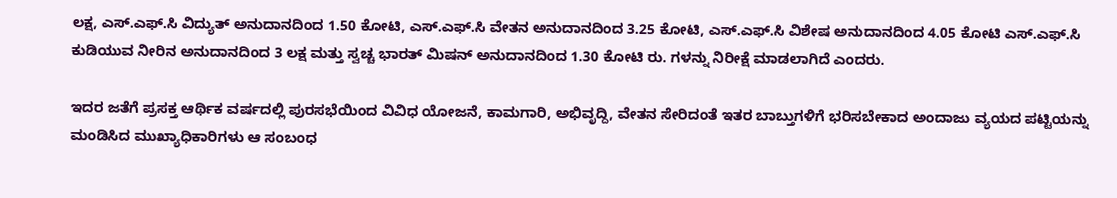ಲಕ್ಷ, ಎಸ್.ಎಫ್.ಸಿ ವಿದ್ಯುತ್ ಅನುದಾನದಿಂದ 1.50 ಕೋಟಿ, ಎಸ್.ಎಫ್.ಸಿ ವೇತನ ಅನುದಾನದಿಂದ 3.25 ಕೋಟಿ, ಎಸ್.ಎಫ್.ಸಿ ವಿಶೇಷ ಅನುದಾನದಿಂದ 4.05 ಕೋಟಿ ಎಸ್.ಎಫ್.ಸಿ ಕುಡಿಯುವ ನೀರಿನ ಅನುದಾನದಿಂದ 3 ಲಕ್ಷ ಮತ್ತು ಸ್ವಚ್ಚ ಭಾರತ್ ಮಿಷನ್ ಅನುದಾನದಿಂದ 1.30 ಕೋಟಿ ರು. ಗಳನ್ನು ನಿರೀಕ್ಷೆ ಮಾಡಲಾಗಿದೆ ಎಂದರು.

ಇದರ ಜತೆಗೆ ಪ್ರಸಕ್ತ ಆರ್ಥಿಕ ವರ್ಷದಲ್ಲಿ ಪುರಸಭೆಯಿಂದ ವಿವಿಧ ಯೋಜನೆ, ಕಾಮಗಾರಿ, ಅಭಿವೃದ್ದಿ, ವೇತನ ಸೇರಿದಂತೆ ಇತರ ಬಾಬ್ತುಗಳಿಗೆ ಭರಿಸಬೇಕಾದ ಅಂದಾಜು ವ್ಯಯದ ಪಟ್ಟಿಯನ್ನು ಮಂಡಿಸಿದ ಮುಖ್ಯಾಧಿಕಾರಿಗಳು ಆ ಸಂಬಂಧ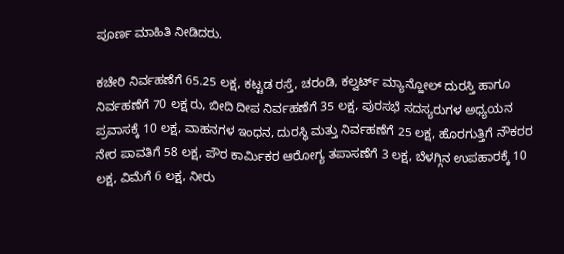ಪೂರ್ಣ ಮಾಹಿತಿ ನೀಡಿದರು.

ಕಚೇರಿ ನಿರ್ವಹಣೆಗೆ 65.25 ಲಕ್ಷ, ಕಟ್ಟಡ ರಸ್ತೆ, ಚರಂಡಿ, ಕಲ್ವರ್ಟ್ ಮ್ಯಾನ್ಹೋಲ್ ದುರಸ್ತಿ ಹಾಗೂ ನಿರ್ವಹಣೆಗೆ 70 ಲಕ್ಷ ರು, ಬೀದಿ ದೀಪ ನಿರ್ವಹಣೆಗೆ 35 ಲಕ್ಷ, ಪುರಸಭೆ ಸದಸ್ಯರುಗಳ ಅಧ್ಯಯನ ಪ್ರವಾಸಕ್ಕೆ 10 ಲಕ್ಷ, ವಾಹನಗಳ ಇಂಧನ, ದುರಸ್ಥಿ ಮತ್ತು ನಿರ್ವಹಣೆಗೆ 25 ಲಕ್ಷ, ಹೊರಗುತ್ತಿಗೆ ನೌಕರರ ನೇರ ಪಾವತಿಗೆ 58 ಲಕ್ಷ, ಪೌರ ಕಾರ್ಮಿಕರ ಆರೋಗ್ಯ ತಪಾಸಣೆಗೆ 3 ಲಕ್ಷ, ಬೆಳಗ್ಗಿನ ಉಪಹಾರಕ್ಕೆ 10 ಲಕ್ಷ, ವಿಮೆಗೆ 6 ಲಕ್ಷ, ನೀರು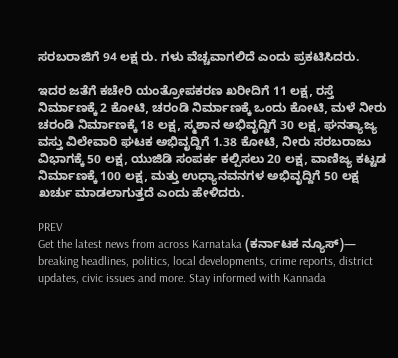ಸರಬರಾಜಿಗೆ 94 ಲಕ್ಷ ರು. ಗಳು ವೆಚ್ಚವಾಗಲಿದೆ ಎಂದು ಪ್ರಕಟಿಸಿದರು.

ಇದರ ಜತೆಗೆ ಕಚೇರಿ ಯಂತ್ರೋಪಕರಣ ಖರೀದಿಗೆ 11 ಲಕ್ಷ, ರಸ್ತೆ ನಿರ್ಮಾಣಕ್ಕೆ 2 ಕೋಟಿ, ಚರಂಡಿ ನಿರ್ಮಾಣಕ್ಕೆ ಒಂದು ಕೋಟಿ, ಮಳೆ ನೀರು ಚರಂಡಿ ನಿರ್ಮಾಣಕ್ಕೆ 18 ಲಕ್ಷ, ಸ್ಮಶಾನ ಅಭಿವೃದ್ದಿಗೆ 30 ಲಕ್ಷ, ಘನತ್ಯಾಜ್ಯ ವಸ್ತು ವಿಲೇವಾರಿ ಘಟಕ ಅಭಿವೃದ್ದಿಗೆ 1.38 ಕೋಟಿ, ನೀರು ಸರಬರಾಜು ವಿಭಾಗಕ್ಕೆ 50 ಲಕ್ಷ, ಯುಜಿಡಿ ಸಂಪರ್ಕ ಕಲ್ಪಿಸಲು 20 ಲಕ್ಷ, ವಾಣಿಜ್ಯ ಕಟ್ಟಡ ನಿರ್ಮಾಣಕ್ಕೆ 100 ಲಕ್ಷ, ಮತ್ತು ಉಧ್ಯಾನವನಗಳ ಅಭಿವೃದ್ದಿಗೆ 50 ಲಕ್ಷ ಖರ್ಚು ಮಾಡಲಾಗುತ್ತದೆ ಎಂದು ಹೇಳಿದರು.

PREV
Get the latest news from across Karnataka (ಕರ್ನಾಟಕ ನ್ಯೂಸ್)— breaking headlines, politics, local developments, crime reports, district updates, civic issues and more. Stay informed with Kannada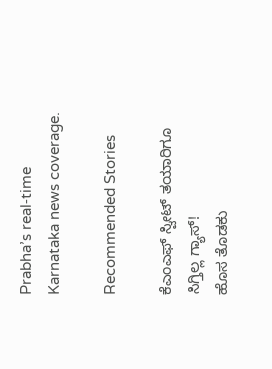Prabha’s real‑time Karnataka news coverage.

Recommended Stories

ಕೆಎಂಎಫ್‌ ಸ್ವೀಟ್‌ ತಯಾರಿಗೂ ಸಿಗ್ತಿಲ್ಲ ಗ್ಯಾಸ್‌!
ಹೊಸ ತೊಡಕು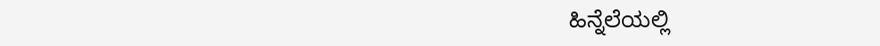ಹಿನ್ನೆಲೆಯಲ್ಲಿ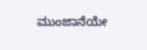ಮುಂಜಾನೆಯೇ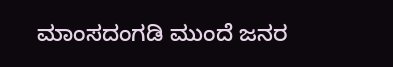ಮಾಂಸದಂಗಡಿ ಮುಂದೆ ಜನರ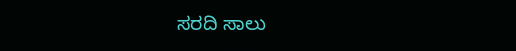ಸರದಿ ಸಾಲು